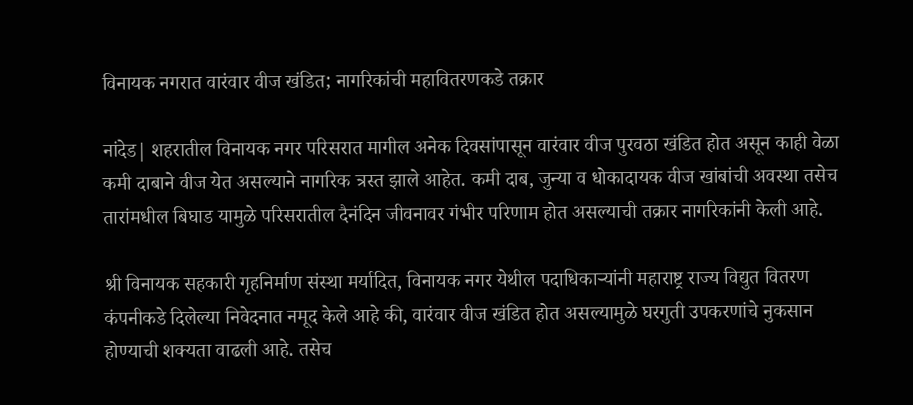विनायक नगरात वारंवार वीज खंडित; नागरिकांची महावितरणकडे तक्रार

नांदेड| शहरातील विनायक नगर परिसरात मागील अनेक दिवसांपासून वारंवार वीज पुरवठा खंडित होत असून काही वेळा कमी दाबाने वीज येत असल्याने नागरिक त्रस्त झाले आहेत. कमी दाब, जुन्या व धोकादायक वीज खांबांची अवस्था तसेच तारांमधील बिघाड यामुळे परिसरातील दैनंदिन जीवनावर गंभीर परिणाम होत असल्याची तक्रार नागरिकांनी केली आहे.

श्री विनायक सहकारी गृहनिर्माण संस्था मर्यादित, विनायक नगर येथील पदाधिकाऱ्यांनी महाराष्ट्र राज्य विद्युत वितरण कंपनीकडे दिलेल्या निवेदनात नमूद केले आहे की, वारंवार वीज खंडित होत असल्यामुळे घरगुती उपकरणांचे नुकसान होण्याची शक्यता वाढली आहे. तसेच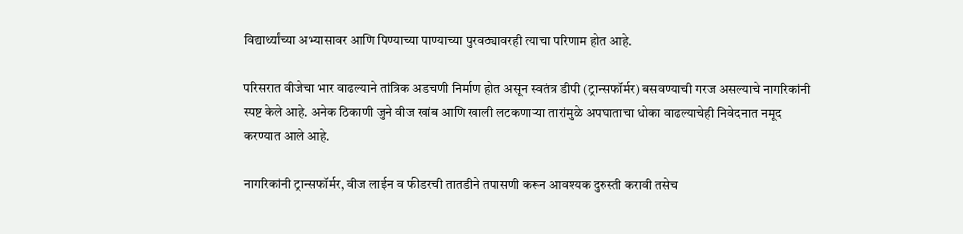विद्यार्थ्यांच्या अभ्यासावर आणि पिण्याच्या पाण्याच्या पुरवठ्यावरही त्याचा परिणाम होत आहे.

परिसरात वीजेचा भार वाढल्याने तांत्रिक अडचणी निर्माण होत असून स्वतंत्र डीपी (ट्रान्सफॉर्मर) बसवण्याची गरज असल्याचे नागरिकांनी स्पष्ट केले आहे. अनेक ठिकाणी जुने वीज खांब आणि खाली लटकणाऱ्या तारांमुळे अपघाताचा धोका वाढल्याचेही निवेदनात नमूद करण्यात आले आहे.

नागरिकांनी ट्रान्सफॉर्मर, वीज लाईन व फीडरची तातडीने तपासणी करून आवश्यक दुरुस्ती करावी तसेच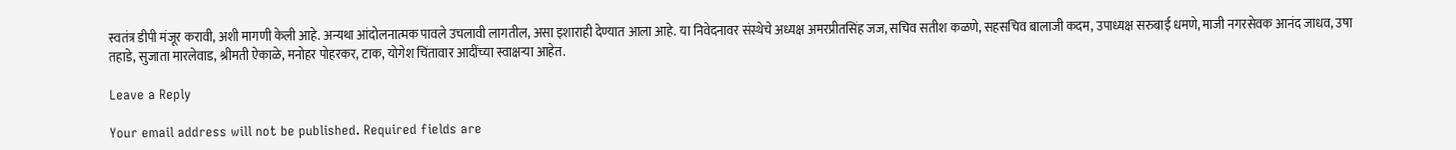स्वतंत्र डीपी मंजूर करावी, अशी मागणी केली आहे. अन्यथा आंदोलनात्मक पावले उचलावी लागतील, असा इशाराही देण्यात आला आहे. या निवेदनावर संस्थेचे अध्यक्ष अमरप्रीतसिंह जज, सचिव सतीश कळणे, सहसचिव बालाजी कदम, उपाध्यक्ष सरुबाई धमणे, माजी नगरसेवक आनंद जाधव, उषा तहाडे, सुजाता मारलेवाड, श्रीमती ऐकाळे, मनोहर पोहरकर, टाक, योगेश चिंतावार आदींच्या स्वाक्षऱ्या आहेत.

Leave a Reply

Your email address will not be published. Required fields are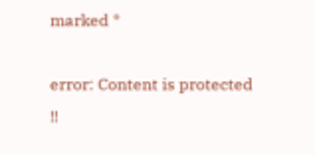marked *

error: Content is protected !!